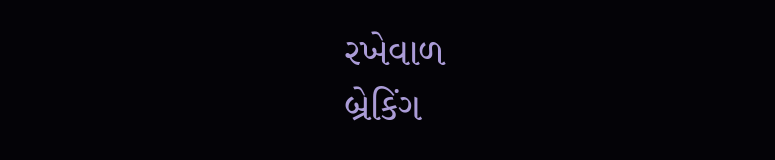રખેવાળ
બ્રેકિંગ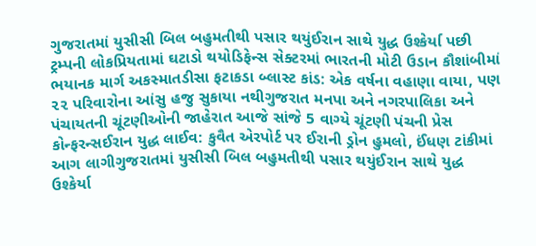ગુજરાતમાં યુસીસી બિલ બહુમતીથી પસાર થયુંઈરાન સાથે યુદ્ધ ઉશ્કેર્યા પછી ટ્રમ્પની લોકપ્રિયતામાં ઘટાડો થયોડિફેન્સ સેક્ટરમાં ભારતની મોટી ઉડાન કૌશાંબીમાં ભયાનક માર્ગ અકસ્માતડીસા ફટાકડા બ્લાસ્ટ કાંડ: એક વર્ષના વહાણા વાયા, પણ ૨૨ પરિવારોના આંસુ હજુ સુકાયા નથીગુજરાત મનપા અને નગરપાલિકા અને પંચાયતની ચૂંટણીઓની જાહેરાત આજે સાંજે 5 વાગ્યે ચૂંટણી પંચની પ્રેસ કોન્ફરન્સઈરાન યુદ્ધ લાઈવ: કુવૈત એરપોર્ટ પર ઈરાની ડ્રોન હુમલો, ઈંધણ ટાંકીમાં આગ લાગીગુજરાતમાં યુસીસી બિલ બહુમતીથી પસાર થયુંઈરાન સાથે યુદ્ધ ઉશ્કેર્યા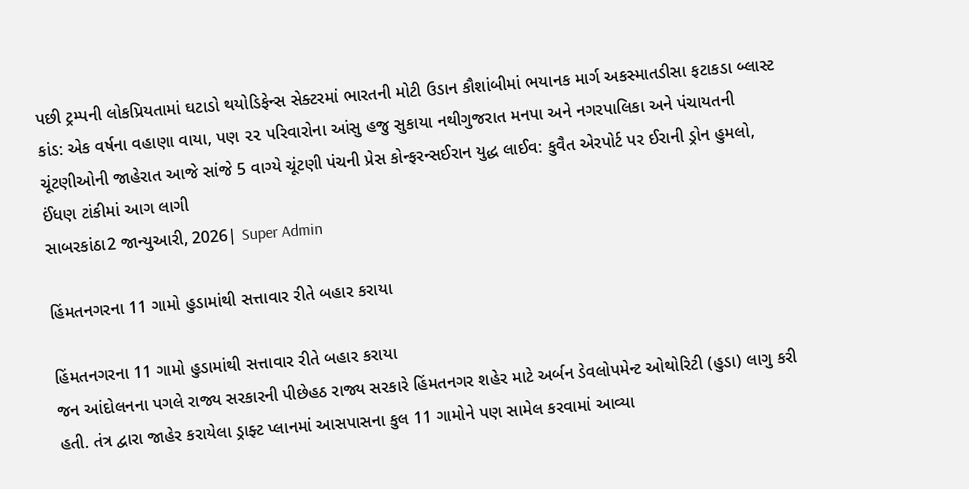પછી ટ્રમ્પની લોકપ્રિયતામાં ઘટાડો થયોડિફેન્સ સેક્ટરમાં ભારતની મોટી ઉડાન કૌશાંબીમાં ભયાનક માર્ગ અકસ્માતડીસા ફટાકડા બ્લાસ્ટ કાંડ: એક વર્ષના વહાણા વાયા, પણ ૨૨ પરિવારોના આંસુ હજુ સુકાયા નથીગુજરાત મનપા અને નગરપાલિકા અને પંચાયતની ચૂંટણીઓની જાહેરાત આજે સાંજે 5 વાગ્યે ચૂંટણી પંચની પ્રેસ કોન્ફરન્સઈરાન યુદ્ધ લાઈવ: કુવૈત એરપોર્ટ પર ઈરાની ડ્રોન હુમલો, ઈંધણ ટાંકીમાં આગ લાગી
સાબરકાંઠા2 જાન્યુઆરી, 2026| Super Admin

હિંમતનગરના 11 ગામો હુડામાંથી સત્તાવાર રીતે બહાર કરાયા

હિંમતનગરના 11 ગામો હુડામાંથી સત્તાવાર રીતે બહાર કરાયા
જન આંદોલનના પગલે રાજ્ય સરકારની પીછેહઠ રાજ્ય સરકારે હિંમતનગર શહેર માટે અર્બન ડેવલોપમેન્ટ ઓથોરિટી (હુડા) લાગુ કરી હતી. તંત્ર દ્વારા જાહેર કરાયેલા ડ્રાફ્ટ પ્લાનમાં આસપાસના કુલ 11 ગામોને પણ સામેલ કરવામાં આવ્યા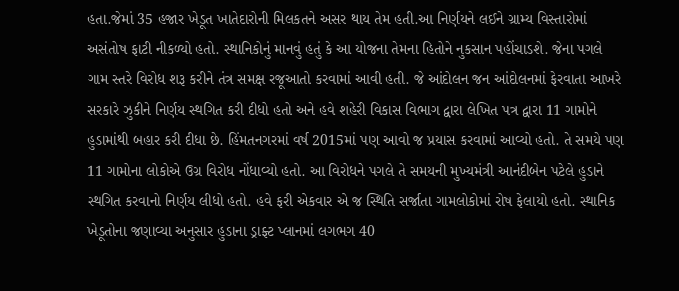હતા.જેમાં 35 હજાર ખેડૂત ખાતેદારોની મિલકતને અસર થાય તેમ હતી.આ નિર્ણયને લઈને ગ્રામ્ય વિસ્તારોમાં અસંતોષ ફાટી નીકળ્યો હતો. સ્થાનિકોનું માનવું હતું કે આ યોજના તેમના હિતોને નુકસાન પહોંચાડશે. જેના પગલે ગામ સ્તરે વિરોધ શરૂ કરીને તંત્ર સમક્ષ રજૂઆતો કરવામાં આવી હતી. જે આંદોલન જન આંદોલનમાં ફેરવાતા આખરે સરકારે ઝુકીને નિર્ણય સ્થગિત કરી દીધો હતો અને હવે શહેરી વિકાસ વિભાગ દ્વારા લેખિત પત્ર દ્વારા 11 ગામોને હુડામાંથી બહાર કરી દીધા છે. હિંમતનગરમાં વર્ષ 2015માં પણ આવો જ પ્રયાસ કરવામાં આવ્યો હતો. તે સમયે પણ 11 ગામોના લોકોએ ઉગ્ર વિરોધ નોંધાવ્યો હતો. આ વિરોધને પગલે તે સમયની મુખ્યમંત્રી આનંદીબેન પટેલે હુડાને સ્થગિત કરવાનો નિર્ણય લીધો હતો. હવે ફરી એકવાર એ જ સ્થિતિ સર્જાતા ગામલોકોમાં રોષ ફેલાયો હતો. સ્થાનિક ખેડૂતોના જણાવ્યા અનુસાર હુડાના ડ્રાફ્ટ પ્લાનમાં લગભગ 40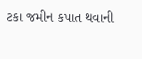ટકા જમીન કપાત થવાની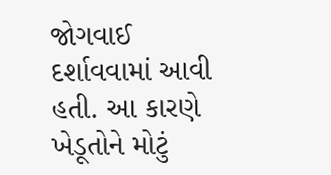જોગવાઈ દર્શાવવામાં આવી હતી. આ કારણે ખેડૂતોને મોટું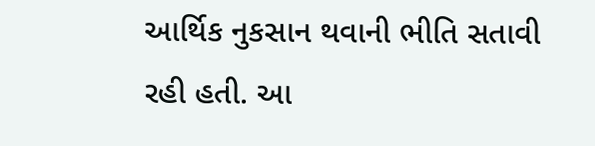આર્થિક નુકસાન થવાની ભીતિ સતાવી રહી હતી. આ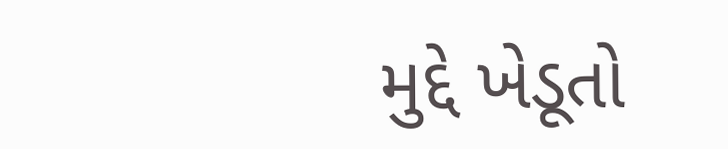મુદ્દે ખેડૂતો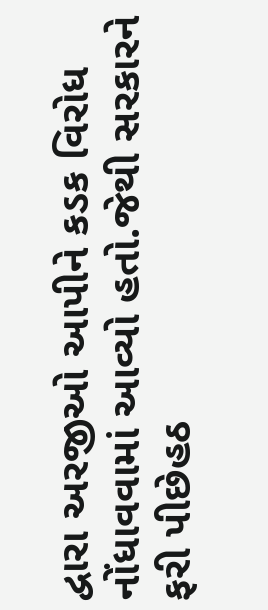દ્વારા અરજીઓ આપીને કડક વિરોધ નોંધાવવામાં આવ્યો હતો.જેથી સરકારને ફરી પીછેહઠ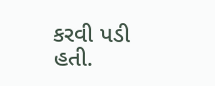કરવી પડી હતી.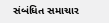સંબંધિત સમાચાર